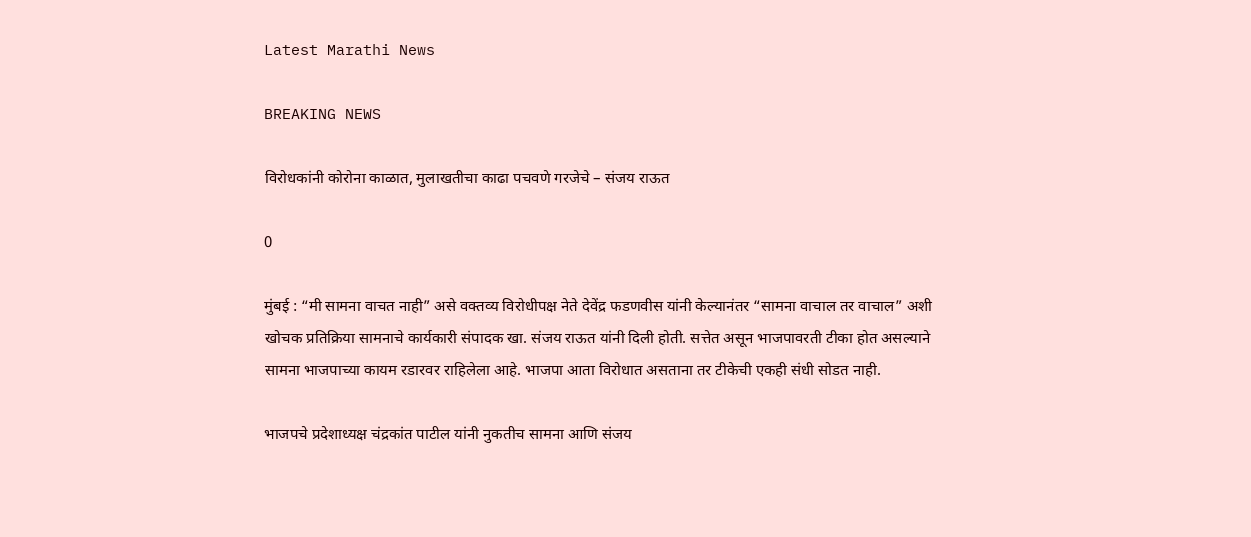Latest Marathi News

BREAKING NEWS

विरोधकांनी कोरोना काळात, मुलाखतीचा काढा पचवणे गरजेचे – संजय राऊत

0

मुंबई : “मी सामना वाचत नाही” असे वक्तव्य विरोधीपक्ष नेते देवेंद्र फडणवीस यांनी केल्यानंतर “सामना वाचाल तर वाचाल” अशी खोचक प्रतिक्रिया सामनाचे कार्यकारी संपादक खा. संजय राऊत यांनी दिली होती. सत्तेत असून भाजपावरती टीका होत असल्याने सामना भाजपाच्या कायम रडारवर राहिलेला आहे. भाजपा आता विरोधात असताना तर टीकेची एकही संधी सोडत नाही.

भाजपचे प्रदेशाध्यक्ष चंद्रकांत पाटील यांनी नुकतीच सामना आणि संजय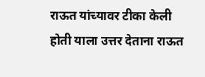राऊत यांच्यावर टीका केली होती याला उत्तर देताना राऊत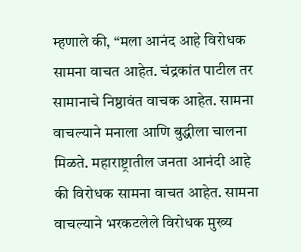म्हणाले की, “मला आनंद आहे विरोधक सामना वाचत आहेत. चंद्रकांत पाटील तर सामानाचे निष्ठावंत वाचक आहेत. सामना वाचल्याने मनाला आणि बुद्धीला चालना मिळते. महाराष्ट्रातील जनता आनंदी आहे की विरोधक सामना वाचत आहेत. सामना वाचल्याने भरकटलेले विरोधक मुख्य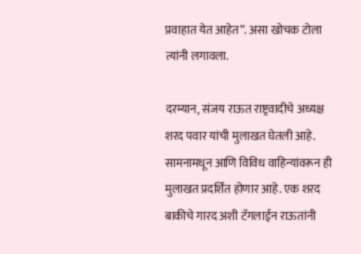प्रवाहात येत आहेत”. असा खोचक टोला त्यांनी लगावला.

दरम्यान, संजय राऊत राष्ट्रवादीचे अध्यक्ष शरद पवार यांची मुलाखत घेतली आहे. सामनामधून आणि विविध वाहिन्यांवरून ही मुलाखत प्रदर्शित होणार आहे. एक शरद बाकीचे गारद अशी टॅगलाईन राऊतांनी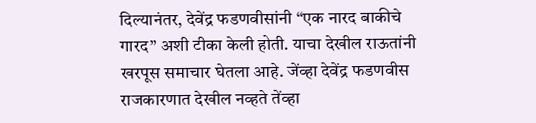दिल्यानंतर, देवेंद्र फडणवीसांनी “एक नारद बाकीचे गारद” अशी टीका केली होती. याचा देखील राऊतांनी खरपूस समाचार घेतला आहे. जेंव्हा देवेंद्र फडणवीस राजकारणात देखील नव्हते तेंव्हा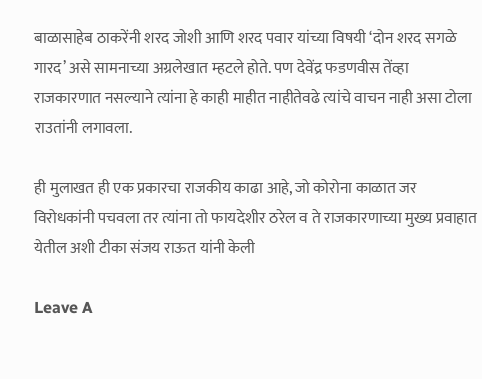बाळासाहेब ठाकरेंनी शरद जोशी आणि शरद पवार यांच्या विषयी ‘दोन शरद सगळे गारद’ असे सामनाच्या अग्रलेखात म्हटले होते. पण देवेंद्र फडणवीस तेंव्हा राजकारणात नसल्याने त्यांना हे काही माहीत नाहीतेवढे त्यांचे वाचन नाही असा टोला राउतांनी लगावला.

ही मुलाखत ही एक प्रकारचा राजकीय काढा आहे, जो कोरोना काळात जर विरोधकांनी पचवला तर त्यांना तो फायदेशीर ठरेल व ते राजकारणाच्या मुख्य प्रवाहात येतील अशी टीका संजय राऊत यांनी केली

Leave A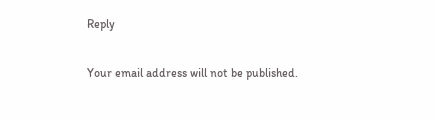Reply

Your email address will not be published.